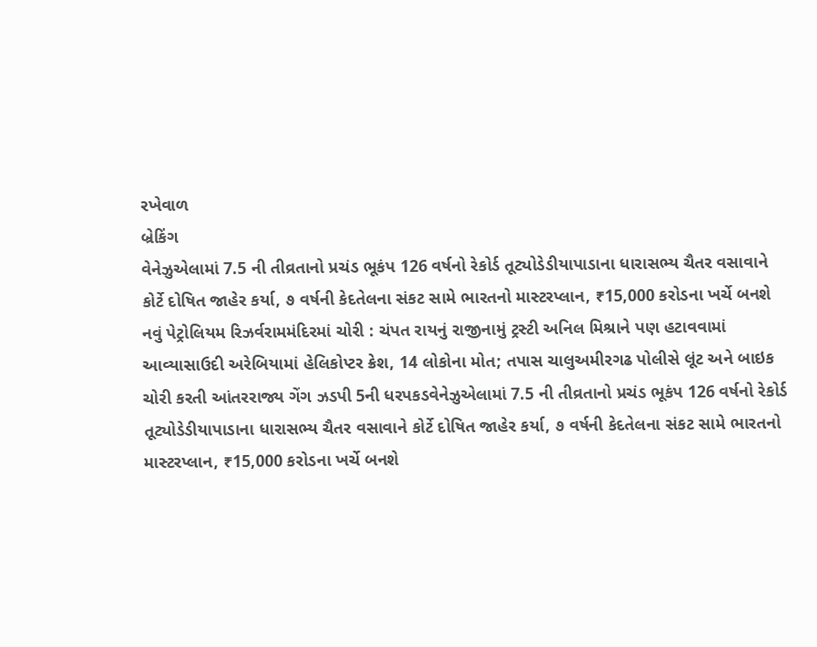રખેવાળ
બ્રેકિંગ
વેનેઝુએલામાં 7.5 ની તીવ્રતાનો પ્રચંડ ભૂકંપ 126 વર્ષનો રેકોર્ડ તૂટ્યોડેડીયાપાડાના ધારાસભ્ય ચૈતર વસાવાને કોર્ટે દોષિત જાહેર કર્યા, ૭ વર્ષની કેદતેલના સંકટ સામે ભારતનો માસ્ટરપ્લાન, ₹15,000 કરોડના ખર્ચે બનશે નવું પેટ્રોલિયમ રિઝર્વરામમંદિરમાં ચોરી : ચંપત રાયનું રાજીનામું ટ્રસ્ટી અનિલ મિશ્રાને પણ હટાવવામાં આવ્યાસાઉદી અરેબિયામાં હેલિકોપ્ટર ક્રેશ, 14 લોકોના મોત; તપાસ ચાલુઅમીરગઢ પોલીસે લૂંટ અને બાઇક ચોરી કરતી આંતરરાજ્ય ગેંગ ઝડપી 5ની ધરપકડવેનેઝુએલામાં 7.5 ની તીવ્રતાનો પ્રચંડ ભૂકંપ 126 વર્ષનો રેકોર્ડ તૂટ્યોડેડીયાપાડાના ધારાસભ્ય ચૈતર વસાવાને કોર્ટે દોષિત જાહેર કર્યા, ૭ વર્ષની કેદતેલના સંકટ સામે ભારતનો માસ્ટરપ્લાન, ₹15,000 કરોડના ખર્ચે બનશે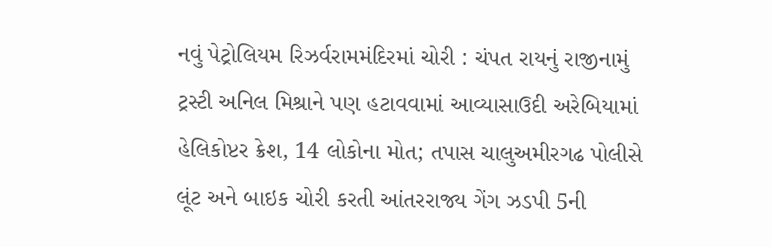નવું પેટ્રોલિયમ રિઝર્વરામમંદિરમાં ચોરી : ચંપત રાયનું રાજીનામું ટ્રસ્ટી અનિલ મિશ્રાને પણ હટાવવામાં આવ્યાસાઉદી અરેબિયામાં હેલિકોપ્ટર ક્રેશ, 14 લોકોના મોત; તપાસ ચાલુઅમીરગઢ પોલીસે લૂંટ અને બાઇક ચોરી કરતી આંતરરાજ્ય ગેંગ ઝડપી 5ની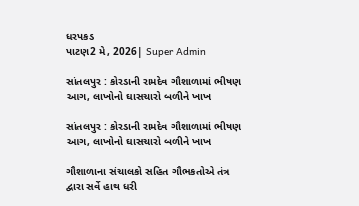ધરપકડ
પાટણ2 મે, 2026| Super Admin

સાંતલપુર : કોરડાની રામદેવ ગૌશાળામાં ભીષણ આગ, લાખોનો ઘાસચારો બળીને ખાખ

સાંતલપુર : કોરડાની રામદેવ ગૌશાળામાં ભીષણ આગ, લાખોનો ઘાસચારો બળીને ખાખ

ગૌશાળાના સંચાલકો સહિત ગૌભકતોએ તંત્ર દ્વારા સર્વે હાથ ધરી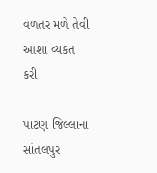વળતર મળે તેવી આશા વ્યકત કરી

પાટણ જિલ્લાના સાંતલપુર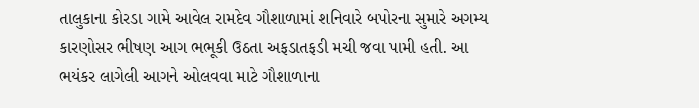તાલુકાના કોરડા ગામે આવેલ રામદેવ ગૌશાળામાં શનિવારે બપોરના સુમારે અગમ્ય કારણોસર ભીષણ આગ ભભૂકી ઉઠતા અફડાતફડી મચી જવા પામી હતી. આ ભયંકર લાગેલી આગને ઓલવવા માટે ગૌશાળાના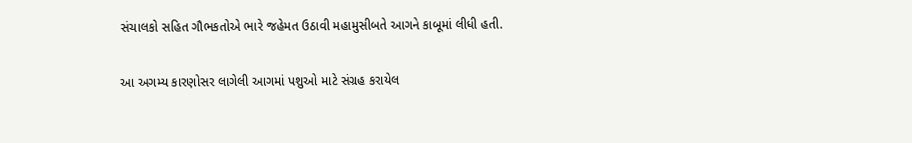સંચાલકો સહિત ગૌભકતોએ ભારે જહેમત ઉઠાવી મહામુસીબતે આગને કાબૂમાં લીધી હતી.

આ અગમ્ય કારણોસર લાગેલી આગમાં પશુઓ માટે સંગ્રહ કરાયેલ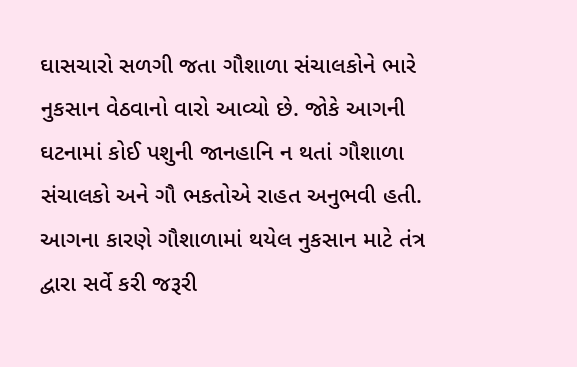ઘાસચારો સળગી જતા ગૌશાળા સંચાલકોને ભારે નુકસાન વેઠવાનો વારો આવ્યો છે. જોકે આગની ઘટનામાં કોઈ પશુની જાનહાનિ ન થતાં ગૌશાળા સંચાલકો અને ગૌ ભકતોએ રાહત અનુભવી હતી. આગના કારણે ગૌશાળામાં થયેલ નુકસાન માટે તંત્ર દ્વારા સર્વે કરી જરૂરી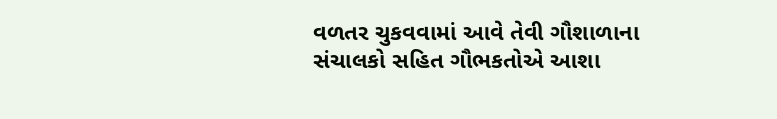વળતર ચુકવવામાં આવે તેવી ગૌશાળાના સંચાલકો સહિત ગૌભકતોએ આશા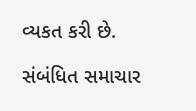વ્યકત કરી છે.

સંબંધિત સમાચાર